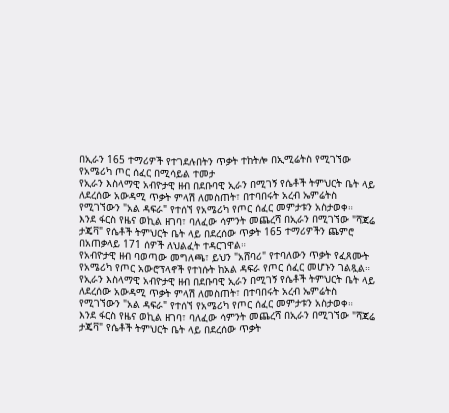በኢራን 165 ተማሪዎች የተገደሉበትን ጥቃት ተከትሎ በኢሚሬትስ የሚገኘው የአሜሪካ ጦር ሰፈር በሚሳይል ተመታ
የኢራን እስላማዊ አብዮታዊ ዘብ በደቡባዊ ኢራን በሚገኝ የሴቶች ትምህርት ቤት ላይ ለደረሰው አውዳሚ ጥቃት ምላሽ ለመስጠት፣ በተባበሩት አረብ ኤምሬትስ የሚገኘውን "አል ዳፍራ" የተሰኘ የአሜሪካ የጦር ሰፈር መምታቱን አስታወቀ።
እንደ ፋርስ የዜና ወኪል ዘገባ፣ ባለፈው ሳምንት መጨረሻ በኢራን በሚገኘው "ሻጃሬ ታጄቫ" የሴቶች ትምህርት ቤት ላይ በደረሰው ጥቃት 165 ተማሪዎችን ጨምሮ በአጠቃላይ 171 ሰዎች ለህልፈት ተዳርገዋል።
የአብዮታዊ ዘብ ባወጣው መግለጫ፣ ይህን "አሸባሪ" የተባለውን ጥቃት የፈጸሙት የአሜሪካ የጦር አውሮፕላኖች የተነሱት ከአል ዳፍራ የጦር ሰፈር መሆኑን ገልጿል።
የኢራን እስላማዊ አብዮታዊ ዘብ በደቡባዊ ኢራን በሚገኝ የሴቶች ትምህርት ቤት ላይ ለደረሰው አውዳሚ ጥቃት ምላሽ ለመስጠት፣ በተባበሩት አረብ ኤምሬትስ የሚገኘውን "አል ዳፍራ" የተሰኘ የአሜሪካ የጦር ሰፈር መምታቱን አስታወቀ።
እንደ ፋርስ የዜና ወኪል ዘገባ፣ ባለፈው ሳምንት መጨረሻ በኢራን በሚገኘው "ሻጃሬ ታጄቫ" የሴቶች ትምህርት ቤት ላይ በደረሰው ጥቃት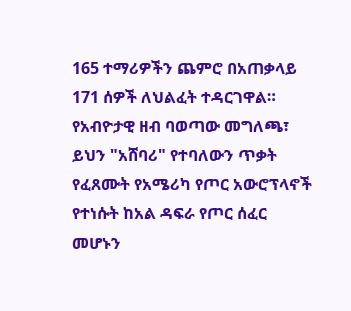165 ተማሪዎችን ጨምሮ በአጠቃላይ 171 ሰዎች ለህልፈት ተዳርገዋል።
የአብዮታዊ ዘብ ባወጣው መግለጫ፣ ይህን "አሸባሪ" የተባለውን ጥቃት የፈጸሙት የአሜሪካ የጦር አውሮፕላኖች የተነሱት ከአል ዳፍራ የጦር ሰፈር መሆኑን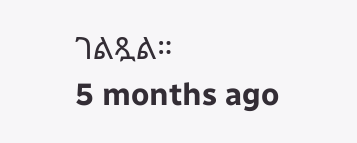ገልጿል።
5 months ago